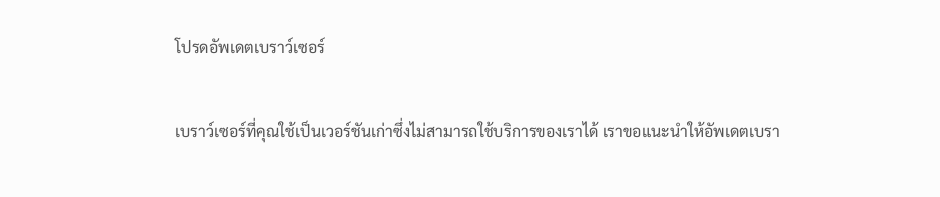โปรดอัพเดตเบราว์เซอร์

เบราว์เซอร์ที่คุณใช้เป็นเวอร์ชันเก่าซึ่งไม่สามารถใช้บริการของเราได้ เราขอแนะนำให้อัพเดตเบรา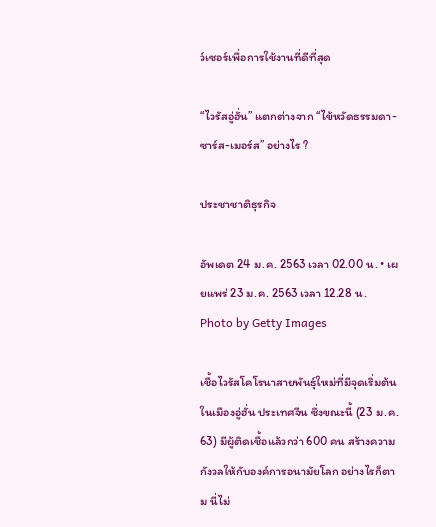ว์เซอร์เพื่อการใช้งานที่ดีที่สุด

“ไวรัสอู่ฮั่น” แตกต่างจาก “ไข้หวัดธรรมดา-ซาร์ส-เมอร์ส” อย่างไร ?

ประชาชาติธุรกิจ

อัพเดต 24 ม.ค. 2563 เวลา 02.00 น. • เผยแพร่ 23 ม.ค. 2563 เวลา 12.28 น.
Photo by Getty Images

เชื้อไวรัสโคโรนาสายพันธุ์ใหม่ที่มีจุดเริ่มต้นในเมืองอู่ฮั่น ประเทศจีน ซึ่งขณะนี้ (23 ม.ค. 63) มีผู้ติดเชื้อแล้วกว่า 600 คน สร้างความกังวลให้กับองค์การอนามัยโลก อย่างไรก็ตาม นี่ไม่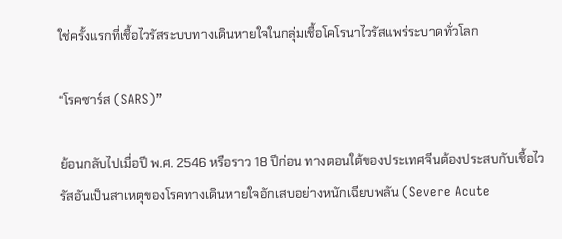ใช่ครั้งแรกที่เชื้อไวรัสระบบทางเดินหายใจในกลุ่มเชื้อโคโรนาไวรัสแพร่ระบาดทั่วโลก

“โรคซาร์ส (SARS)”

ย้อนกลับไปเมื่อปี พ.ศ. 2546 หรือราว 18 ปีก่อน ทางตอนใต้ของประเทศจีนต้องประสบกับเชื้อไวรัสอันเป็นสาเหตุของโรคทางเดินหายใจอักเสบอย่างหนักเฉียบพลัน (Severe Acute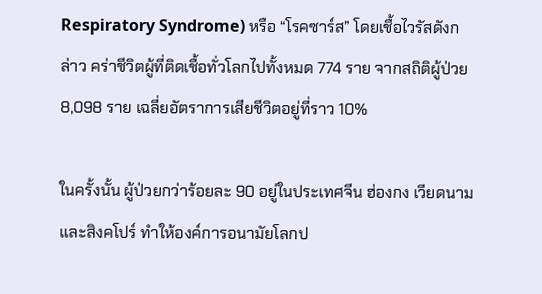Respiratory Syndrome) หรือ “โรคซาร์ส” โดยเชื้อไวรัสดังกล่าว คร่าชีวิตผู้ที่ติดเชื้อทั่วโลกไปทั้งหมด 774 ราย จากสถิติผู้ป่วย 8,098 ราย เฉลี่ยอัตราการเสียชีวิตอยู่ที่ราว 10%

ในครั้งนั้น ผู้ป่วยกว่าร้อยละ 90 อยู่ในประเทศจีน ฮ่องกง เวียดนาม และสิงคโปร์ ทำให้องค์การอนามัยโลกป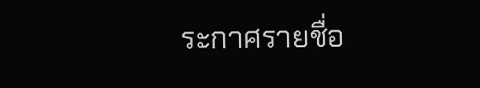ระกาศรายชื่อ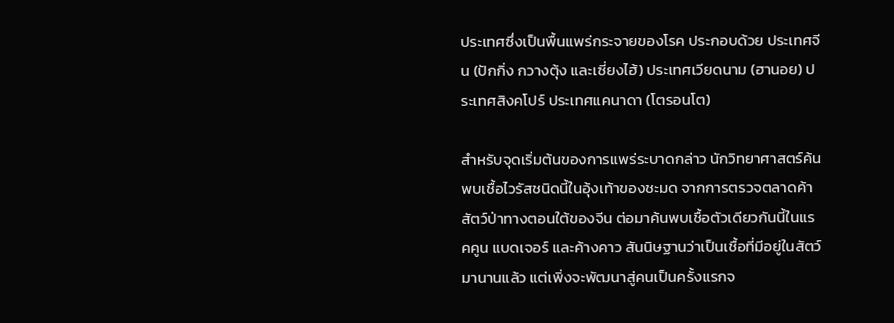ประเทศซึ่งเป็นพื้นแพร่กระจายของโรค ประกอบด้วย ประเทศจีน (ปักกิ่ง กวางตุ้ง และเซี่ยงไฮ้) ประเทศเวียดนาม (ฮานอย) ประเทศสิงคโปร์ ประเทศแคนาดา (โตรอนโต)

สำหรับจุดเริ่มต้นของการแพร่ระบาดกล่าว นักวิทยาศาสตร์ค้นพบเชื้อไวรัสชนิดนี้ในอุ้งเท้าของชะมด จากการตรวจตลาดค้าสัตว์ป่าทางตอนใต้ของจีน ต่อมาค้นพบเชื้อตัวเดียวกันนี้ในแรคคูน แบดเจอร์ และค้างคาว สันนิษฐานว่าเป็นเชื้อที่มีอยู่ในสัตว์มานานแล้ว แต่เพิ่งจะพัฒนาสู่คนเป็นครั้งแรกจ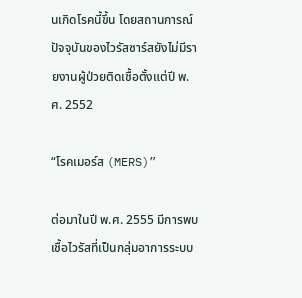นเกิดโรคนี้ขึ้น โดยสถานการณ์ปัจจุบันของไวรัสซาร์สยังไม่มีรายงานผู้ป่วยติดเชื้อตั้งแต่ปี พ.ศ. 2552

“โรคเมอร์ส (MERS)”

ต่อมาในปี พ.ศ. 2555 มีการพบเชื้อไวรัสที่เป็นกลุ่มอาการระบบ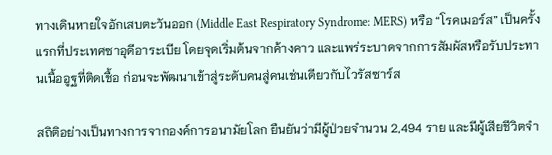ทางเดินหายใจอักเสบตะวันออก (Middle East Respiratory Syndrome: MERS) หรือ “โรคเมอร์ส” เป็นครั้งแรกที่ประเทศซาอุดีอาระเบีย โดยจุดเริ่มต้นจากค้างคาว และแพร่ระบาดจากการสัมผัสหรือรับประทานเนื้ออูฐที่ติดเชื้อ ก่อนจะพัฒนาเข้าสู่ระดับคนสู่คนเช่นเดียวกับไวรัสซาร์ส

สถิติอย่างเป็นทางการจากองค์การอนามัยโลก ยืนยันว่ามีผู้ป่วยจำนวน 2,494 ราย และมีผู้เสียชีวิตจำ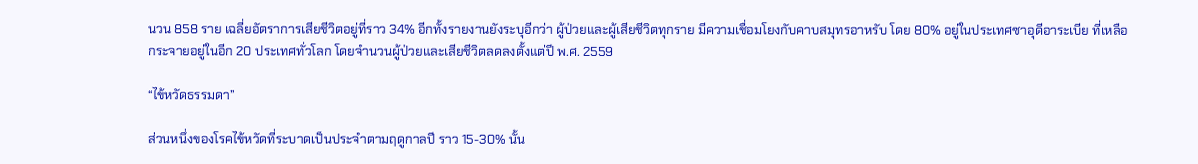นวน 858 ราย เฉลี่ยอัตราการเสียชีวิตอยู่ที่ราว 34% อีกทั้งรายงานยังระบุอีกว่า ผู้ป่วยและผู้เสียชีวิตทุกราย มีความเชื่อมโยงกับคาบสมุทรอาหรับ โดย 80% อยู่ในประเทศซาอุดีอาระเบีย ที่เหลือกระจายอยู่ในอีก 20 ประเทศทั่วโลก โดยจำนวนผู้ป่วยและเสียชีวิตลดลงตั้งแต่ปี พ.ศ. 2559

“ไข้หวัดธรรมดา”

ส่วนหนึ่งของโรคไข้หวัดที่ระบาดเป็นประจำตามฤดูกาลปี ราว 15-30% นั้น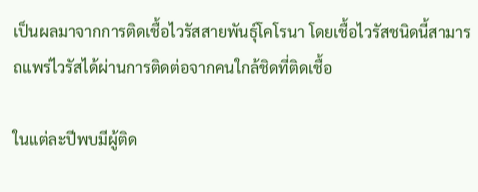เป็นผลมาจากการติดเชื้อไวรัสสายพันธุ์โคโรนา โดยเชื้อไวรัสชนิดนี้สามารถแพร่ไวรัสได้ผ่านการติดต่อจากคนใกล้ชิดที่ติดเชื้อ

ในแต่ละปีพบมีผู้ติด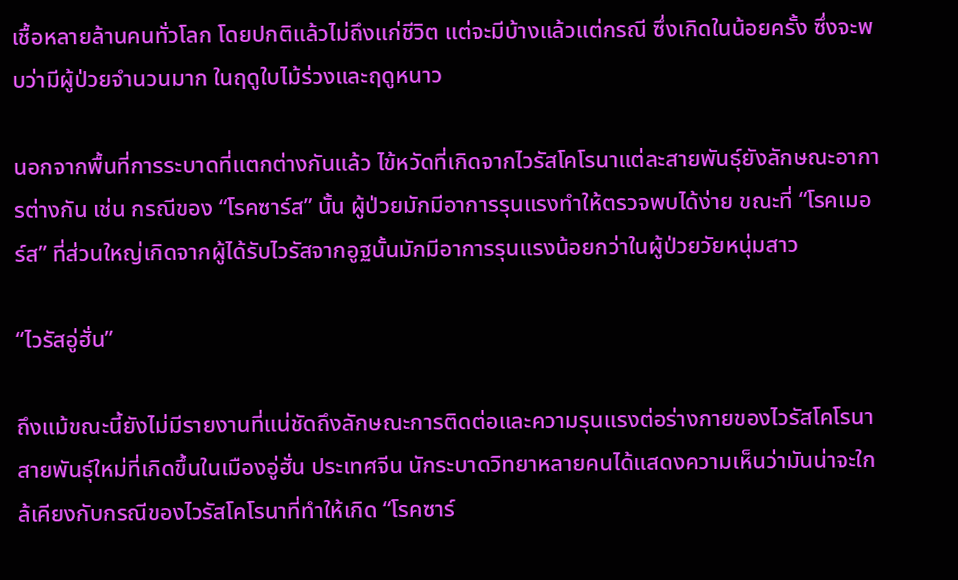เชื้อหลายล้านคนทั่วโลก โดยปกติแล้วไม่ถึงแก่ชีวิต แต่จะมีบ้างแล้วแต่กรณี ซึ่งเกิดในน้อยครั้ง ซึ่งจะพบว่ามีผู้ป่วยจำนวนมาก ในฤดูใบไม้ร่วงและฤดูหนาว

นอกจากพื้นที่การระบาดที่แตกต่างกันแล้ว ไข้หวัดที่เกิดจากไวรัสโคโรนาแต่ละสายพันธุ์ยังลักษณะอาการต่างกัน เช่น กรณีของ “โรคซาร์ส” นั้น ผู้ป่วยมักมีอาการรุนแรงทำให้ตรวจพบได้ง่าย ขณะที่ “โรคเมอร์ส” ที่ส่วนใหญ่เกิดจากผู้ได้รับไวรัสจากอูฐนั้นมักมีอาการรุนแรงน้อยกว่าในผู้ป่วยวัยหนุ่มสาว

“ไวรัสอู่ฮั่น”

ถึงแม้ขณะนี้ยังไม่มีรายงานที่แน่ชัดถึงลักษณะการติดต่อและความรุนแรงต่อร่างกายของไวรัสโคโรนาสายพันธุ์ใหม่ที่เกิดขึ้นในเมืองอู่ฮั่น ประเทศจีน นักระบาดวิทยาหลายคนได้แสดงความเห็นว่ามันน่าจะใกล้เคียงกับกรณีของไวรัสโคโรนาที่ทำให้เกิด “โรคซาร์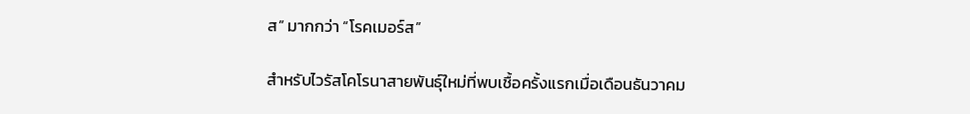ส” มากกว่า “โรคเมอร์ส”

สำหรับไวรัสโคโรนาสายพันธุ์ใหม่ที่พบเชื้อครั้งแรกเมื่อเดือนธันวาคม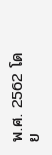พ.ศ. 2562 โดย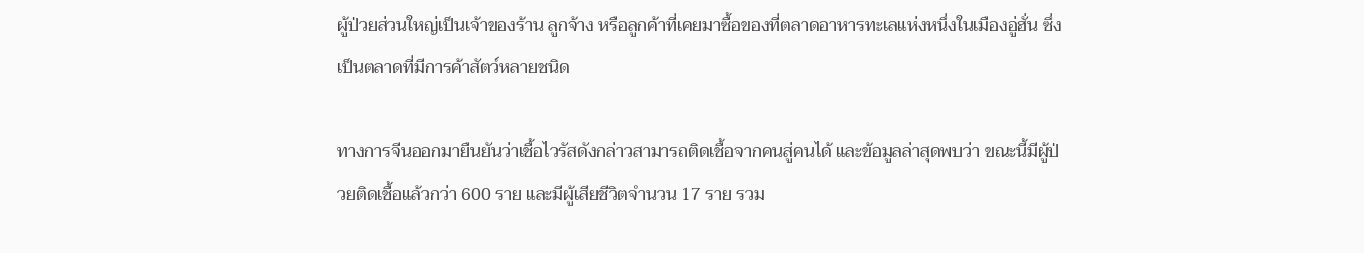ผู้ป่วยส่วนใหญ่เป็นเจ้าของร้าน ลูกจ้าง หรือลูกค้าที่เคยมาซื้อของที่ตลาดอาหารทะเลแห่งหนึ่งในเมืองอู่ฮั่น ซึ่งเป็นตลาดที่มีการค้าสัตว์หลายชนิด

ทางการจีนออกมายืนยันว่าเชื้อไวรัสดังกล่าวสามารถติดเชื้อจากคนสู่คนได้ และข้อมูลล่าสุดพบว่า ขณะนี้มีผู้ป่วยติดเชื้อแล้วกว่า 600 ราย และมีผู้เสียชีวิตจำนวน 17 ราย รวม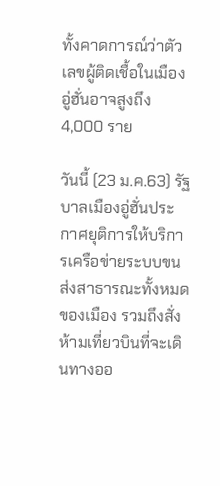ทั้งคาดการณ์ว่าตัวเลขผู้ติดเชื้อในเมืองอู่ฮั่นอาจสูงถึง 4,000 ราย

วันนี้ (23 ม.ค.63) รัฐบาลเมืองอู่ฮั่นประกาศยุติการให้บริการเครือข่ายระบบขนส่งสาธารณะทั้งหมดของเมือง รวมถึงสั่งห้ามเที่ยวบินที่จะเดินทางออ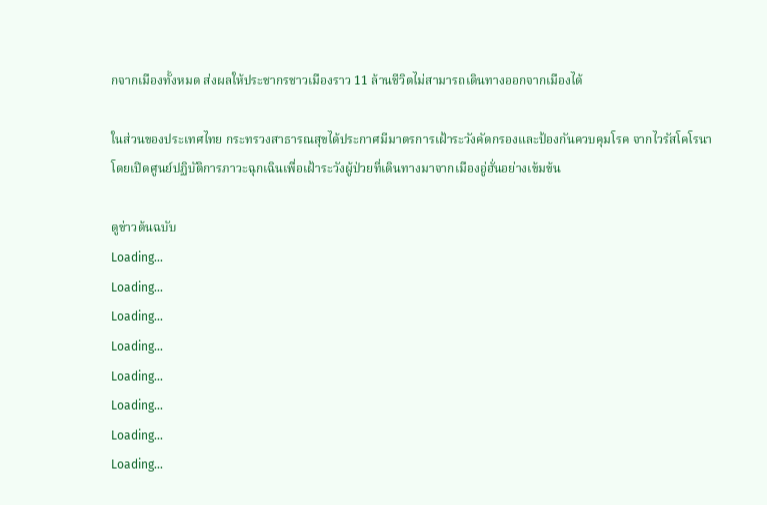กจากเมืองทั้งหมด ส่งผลให้ประชากรชาวเมืองราว 11 ล้านชีวิตไม่สามารถเดินทางออกจากเมืองได้

ในส่วนของประเทศไทย กระทรวงสาธารณสุขได้ประกาศมีมาตรการเฝ้าระวังคัดกรองและป้องกันควบคุมโรค จากไวรัสโคโรนา โดยเปิดศูนย์ปฏิบัติการภาวะฉุกเฉินเพื่อเฝ้าระวังผู้ป่วยที่เดินทางมาจากเมืองอู่ฮั่นอย่างเข้มข้น

ดูข่าวต้นฉบับ
Loading...
Loading...
Loading...
Loading...
Loading...
Loading...
Loading...
Loading...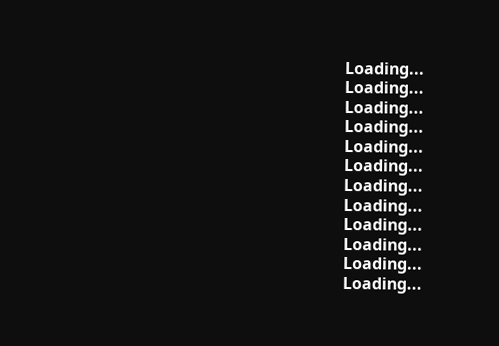Loading...
Loading...
Loading...
Loading...
Loading...
Loading...
Loading...
Loading...
Loading...
Loading...
Loading...
Loading...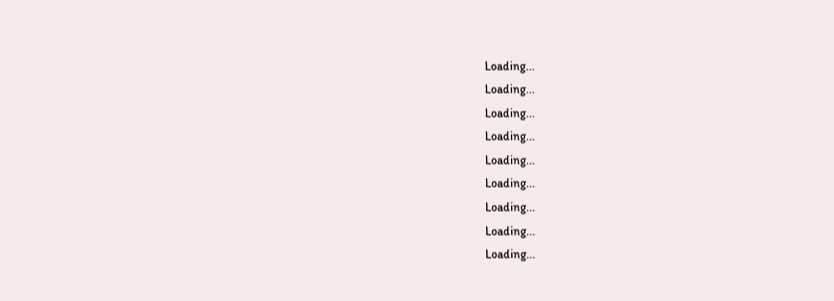Loading...
Loading...
Loading...
Loading...
Loading...
Loading...
Loading...
Loading...
Loading...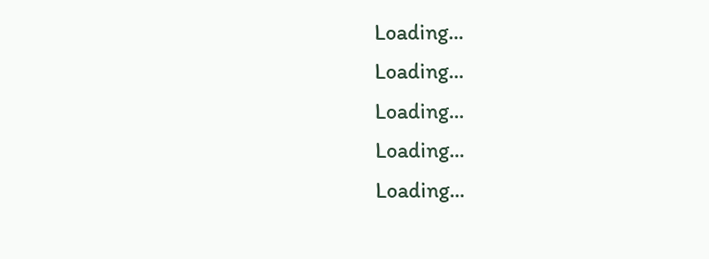Loading...
Loading...
Loading...
Loading...
Loading...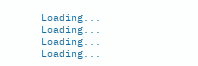Loading...
Loading...
Loading...
Loading...